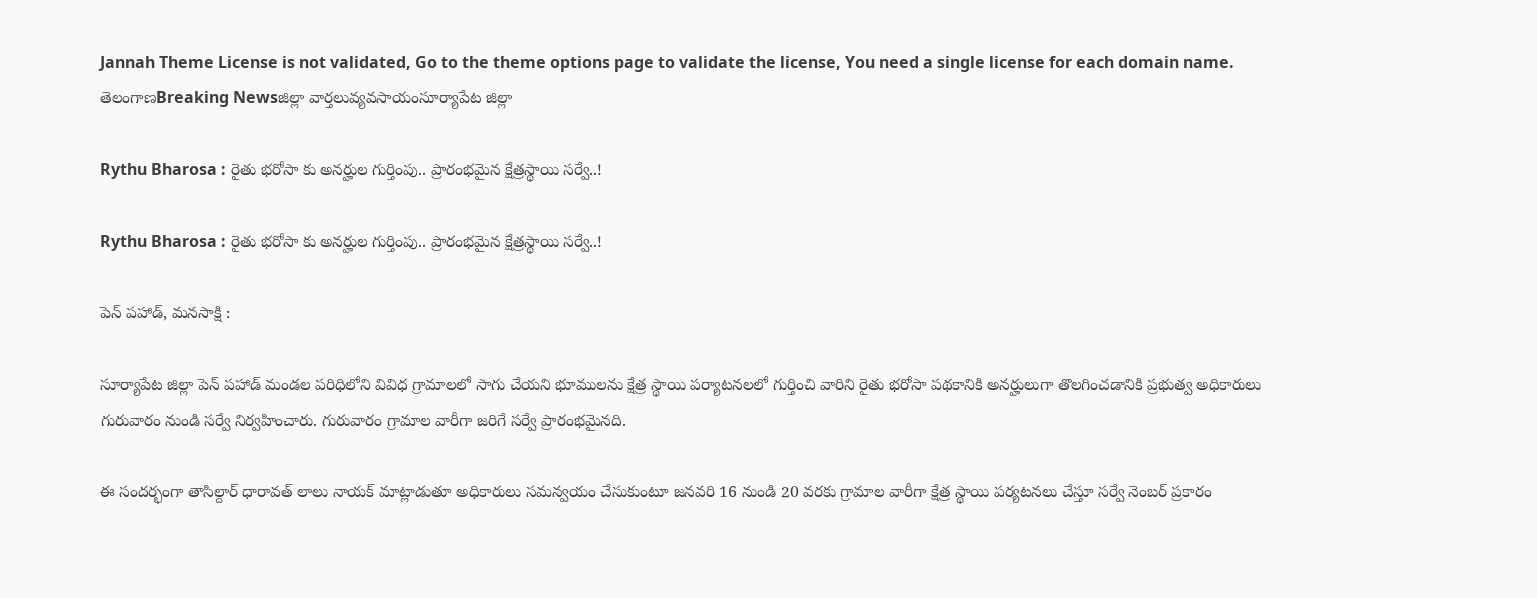Jannah Theme License is not validated, Go to the theme options page to validate the license, You need a single license for each domain name.
తెలంగాణBreaking Newsజిల్లా వార్తలువ్యవసాయంసూర్యాపేట జిల్లా

Rythu Bharosa : రైతు భరోసా కు అనర్హుల గుర్తింపు.. ప్రారంభమైన క్షేత్రస్థాయి సర్వే..!

Rythu Bharosa : రైతు భరోసా కు అనర్హుల గుర్తింపు.. ప్రారంభమైన క్షేత్రస్థాయి సర్వే..!

పెన్ పహాడ్, మనసాక్షి :

సూర్యాపేట జిల్లా పెన్ పహాడ్ మండల పరిధిలోని వివిధ గ్రామాలలో సాగు చేయని భూములను క్షేత్ర స్థాయి పర్యాటనలలో గుర్తించి వారిని రైతు భరోసా పథకానికి అనర్హులుగా తొలగించడానికి ప్రభుత్వ అధికారులు గురువారం నుండి సర్వే నిర్వహించారు. గురువారం గ్రామాల వారీగా జరిగే సర్వే ప్రారంభమైనది.

ఈ సందర్భంగా తాసిల్దార్ ధారావత్ లాలు నాయక్ మాట్లాడుతూ అధికారులు సమన్వయం చేసుకుంటూ జనవరి 16 నుండి 20 వరకు గ్రామాల వారీగా క్షేత్ర స్థాయి పర్యటనలు చేస్తూ సర్వే నెంబర్ ప్రకారం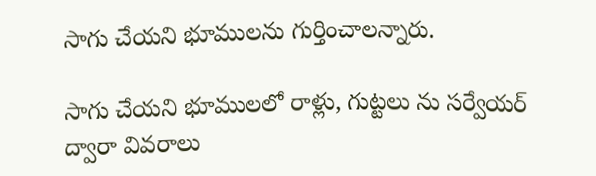సాగు చేయని భూములను గుర్తించాలన్నారు.

సాగు చేయని భూములలో రాళ్లు, గుట్టలు ను సర్వేయర్ ద్వారా వివరాలు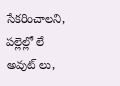సేకరించాలని, పల్లెల్లో లే అవుట్ లు,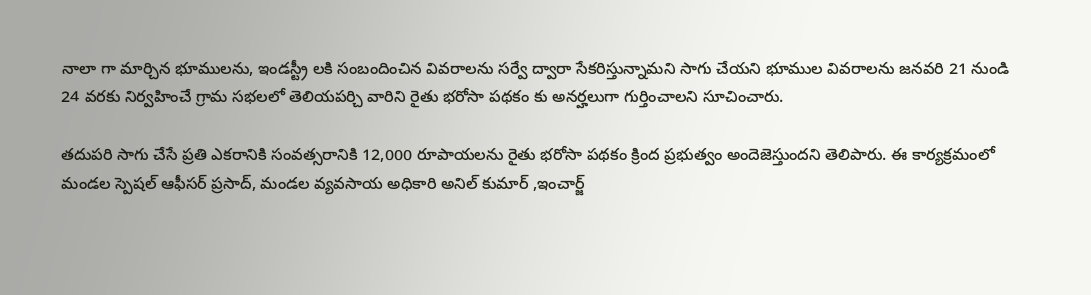నాలా గా మార్చిన భూములను, ఇండస్ట్రీ లకి సంబందించిన వివరాలను సర్వే ద్వారా సేకరిస్తున్నామని సాగు చేయని భూముల వివరాలను జనవరి 21 నుండి 24 వరకు నిర్వహించే గ్రామ సభలలో తెలియపర్చి వారిని రైతు భరోసా పథకం కు అనర్హలుగా గుర్తించాలని సూచించారు.

తదుపరి సాగు చేసే ప్రతి ఎకరానికి సంవత్సరానికి 12,000 రూపాయలను రైతు భరోసా పథకం క్రింద ప్రభుత్వం అందెజెస్తుందని తెలిపారు. ఈ కార్యక్రమంలో మండల స్పెషల్ ఆఫీసర్ ప్రసాద్, మండల వ్యవసాయ అధికారి అనిల్ కుమార్ ,ఇంచార్జ్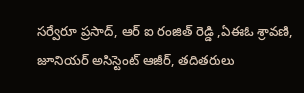సర్వేరూ ప్రసాద్, ఆర్ ఐ రంజిత్ రెడ్డి ,ఏఈఓ శ్రావణి, జూనియర్ అసిస్టెంట్ ఆజీర్, తదితరులు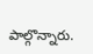పాల్గొన్నారు.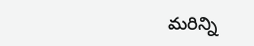మరిన్ని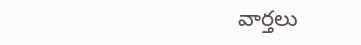వార్తలు